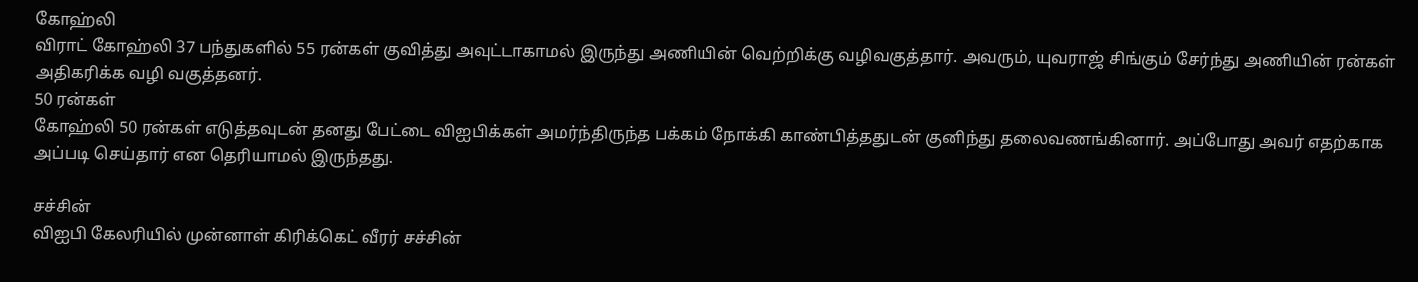கோஹ்லி
விராட் கோஹ்லி 37 பந்துகளில் 55 ரன்கள் குவித்து அவுட்டாகாமல் இருந்து அணியின் வெற்றிக்கு வழிவகுத்தார். அவரும், யுவராஜ் சிங்கும் சேர்ந்து அணியின் ரன்கள் அதிகரிக்க வழி வகுத்தனர்.
50 ரன்கள்
கோஹ்லி 50 ரன்கள் எடுத்தவுடன் தனது பேட்டை விஐபிக்கள் அமர்ந்திருந்த பக்கம் நோக்கி காண்பித்ததுடன் குனிந்து தலைவணங்கினார். அப்போது அவர் எதற்காக அப்படி செய்தார் என தெரியாமல் இருந்தது.

சச்சின்
விஐபி கேலரியில் முன்னாள் கிரிக்கெட் வீரர் சச்சின்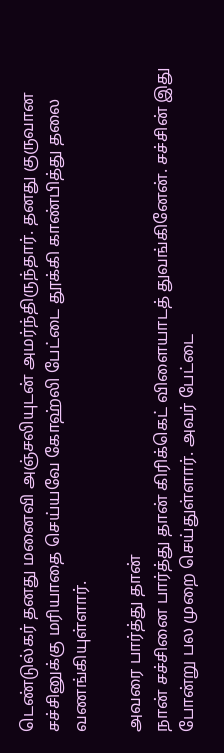டெண்டுல்கர் தனது மனைவி அஞ்சலியுடன் அமர்ந்திருந்தார். தனது குருவான சச்சினுக்கு மரியாதை செய்யவே கோஹ்லி பேட்டை தூக்கி காண்பித்து தலை வணங்கியுள்ளார்.

அவரை பார்த்து தான்
நான் சச்சினை பார்த்து தான் கிரிக்கெட் விளையாடத் துவங்கினேன். சச்சின் இது போன்று பல முறை செய்துள்ளார். அவர் பேட்டை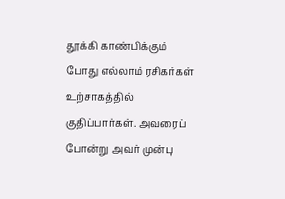தூக்கி காண்பிக்கும் போது எல்லாம் ரசிகர்கள் உற்சாகத்தில் குதிப்பார்கள். அவரைப் போன்று அவர் முன்பு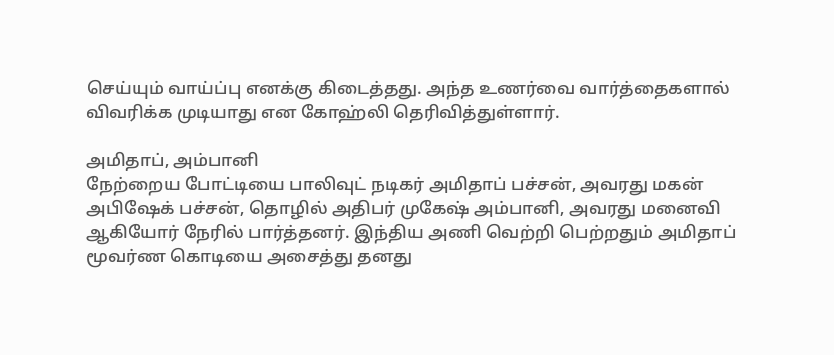செய்யும் வாய்ப்பு எனக்கு கிடைத்தது. அந்த உணர்வை வார்த்தைகளால் விவரிக்க முடியாது என கோஹ்லி தெரிவித்துள்ளார்.

அமிதாப், அம்பானி
நேற்றைய போட்டியை பாலிவுட் நடிகர் அமிதாப் பச்சன், அவரது மகன் அபிஷேக் பச்சன், தொழில் அதிபர் முகேஷ் அம்பானி, அவரது மனைவி ஆகியோர் நேரில் பார்த்தனர். இந்திய அணி வெற்றி பெற்றதும் அமிதாப் மூவர்ண கொடியை அசைத்து தனது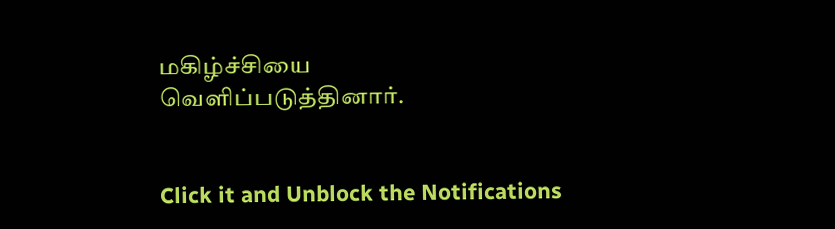மகிழ்ச்சியை வெளிப்படுத்தினார்.


Click it and Unblock the Notifications